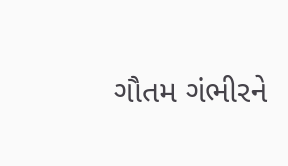ગૌતમ ગંભીરને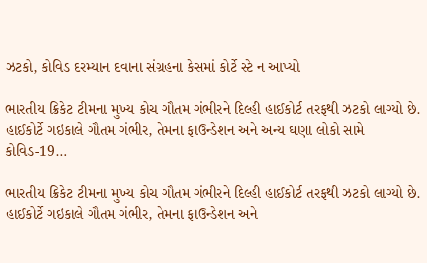ઝટકો, કોવિડ દરમ્યાન દવાના સંગ્રહના કેસમાં કોર્ટે સ્ટે ન આપ્યો

ભારતીય ક્રિકેટ ટીમના મુખ્ય કોચ ગૌતમ ગંભીરને દિલ્હી હાઈકોર્ટ તરફથી ઝટકો લાગ્યો છે. હાઈકોર્ટે ગઇકાલે ગૌતમ ગંભીર, તેમના ફાઉન્ડેશન અને અન્ય ઘણા લોકો સામે કોવિડ-19…

ભારતીય ક્રિકેટ ટીમના મુખ્ય કોચ ગૌતમ ગંભીરને દિલ્હી હાઈકોર્ટ તરફથી ઝટકો લાગ્યો છે. હાઈકોર્ટે ગઇકાલે ગૌતમ ગંભીર, તેમના ફાઉન્ડેશન અને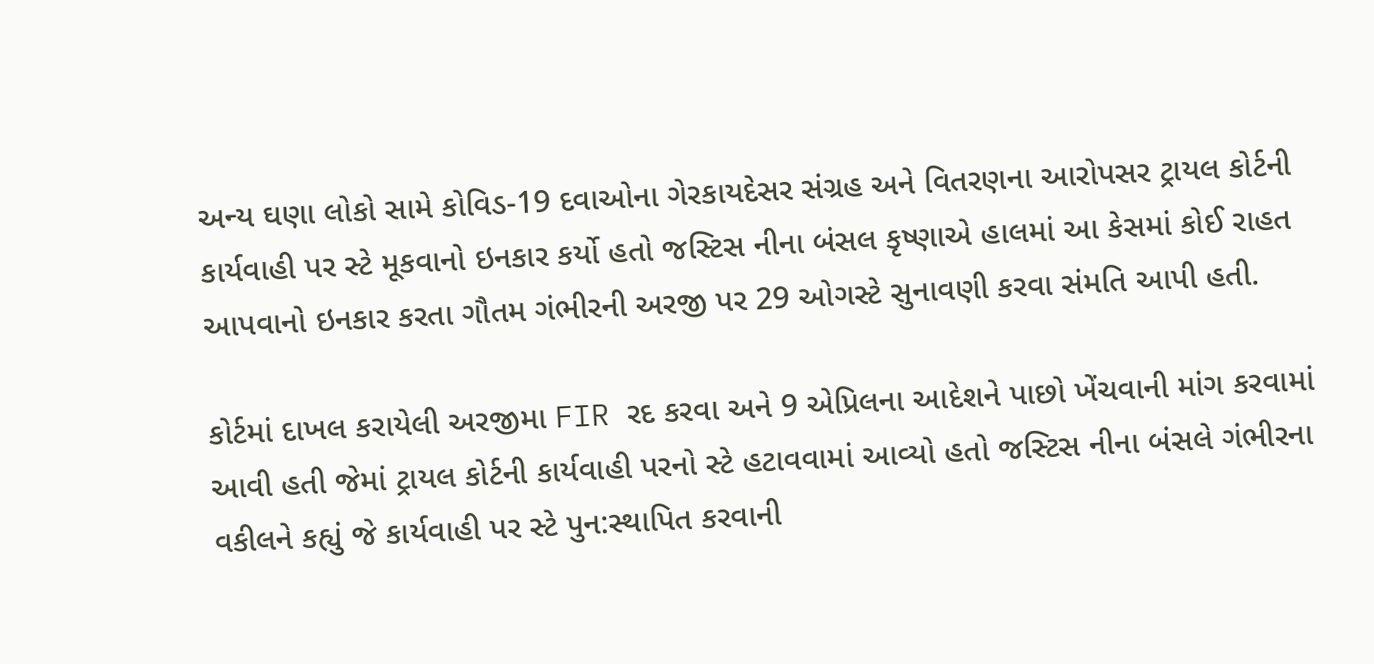અન્ય ઘણા લોકો સામે કોવિડ-19 દવાઓના ગેરકાયદેસર સંગ્રહ અને વિતરણના આરોપસર ટ્રાયલ કોર્ટની કાર્યવાહી પર સ્ટે મૂકવાનો ઇનકાર કર્યો હતો જસ્ટિસ નીના બંસલ કૃષ્ણાએ હાલમાં આ કેસમાં કોઈ રાહત આપવાનો ઇનકાર કરતા ગૌતમ ગંભીરની અરજી પર 29 ઓગસ્ટે સુનાવણી કરવા સંમતિ આપી હતી.

કોર્ટમાં દાખલ કરાયેલી અરજીમા FIR રદ કરવા અને 9 એપ્રિલના આદેશને પાછો ખેંચવાની માંગ કરવામાં આવી હતી જેમાં ટ્રાયલ કોર્ટની કાર્યવાહી પરનો સ્ટે હટાવવામાં આવ્યો હતો જસ્ટિસ નીના બંસલે ગંભીરના વકીલને કહ્યું જે કાર્યવાહી પર સ્ટે પુન:સ્થાપિત કરવાની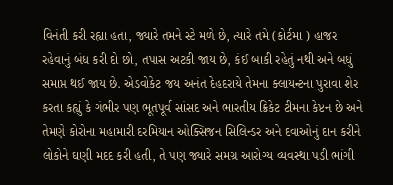વિનંતી કરી રહ્યા હતા, જ્યારે તમને સ્ટે મળે છે, ત્યારે તમે (કોર્ટમા ) હાજર રહેવાનું બંધ કરી દો છો, તપાસ અટકી જાય છે, કંઈ બાકી રહેતું નથી અને બધું સમાપ્ત થઈ જાય છે. એડવોકેટ જય અનંત દેહદરાયે તેમના ક્લાયન્ટના પુરાવા શેર કરતા કહ્યું કે ગંભીર પણ ભૂતપૂર્વ સાંસદ અને ભારતીય ક્રિકેટ ટીમના કેપ્ટન છે અને તેમણે કોરોના મહામારી દરમિયાન ઓક્સિજન સિલિન્ડર અને દવાઓનું દાન કરીને લોકોને ઘણી મદદ કરી હતી, તે પણ જ્યારે સમગ્ર આરોગ્ય વ્યવસ્થા પડી ભાંગી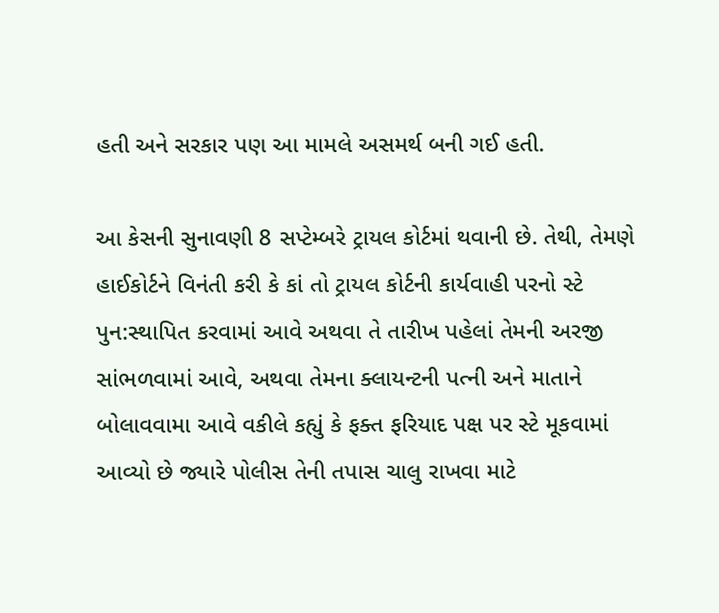હતી અને સરકાર પણ આ મામલે અસમર્થ બની ગઈ હતી.

આ કેસની સુનાવણી 8 સપ્ટેમ્બરે ટ્રાયલ કોર્ટમાં થવાની છે. તેથી, તેમણે હાઈકોર્ટને વિનંતી કરી કે કાં તો ટ્રાયલ કોર્ટની કાર્યવાહી પરનો સ્ટે પુન:સ્થાપિત કરવામાં આવે અથવા તે તારીખ પહેલાં તેમની અરજી સાંભળવામાં આવે, અથવા તેમના ક્લાયન્ટની પત્ની અને માતાને બોલાવવામા આવે વકીલે કહ્યું કે ફક્ત ફરિયાદ પક્ષ પર સ્ટે મૂકવામાં આવ્યો છે જ્યારે પોલીસ તેની તપાસ ચાલુ રાખવા માટે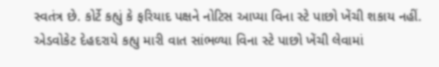સ્વતંત્ર છે. કોર્ટે કહ્યું કે ફરિયાદ પક્ષને નોટિસ આપ્યા વિના સ્ટે પાછો ખેંચી શકાય નહીં. એડવોકેટ દેહદરાયે કહ્યુ મારી વાત સાંભળ્યા વિના સ્ટે પાછો ખેંચી લેવામાં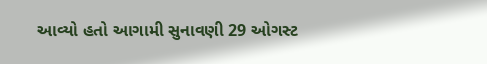આવ્યો હતો આગામી સુનાવણી 29 ઓગસ્ટ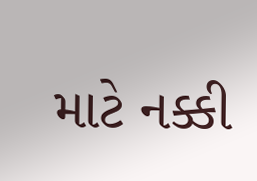માટે નક્કી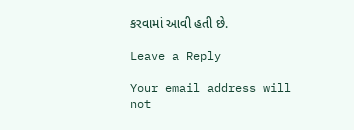કરવામાં આવી હતી છે.

Leave a Reply

Your email address will not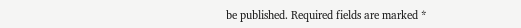be published. Required fields are marked *